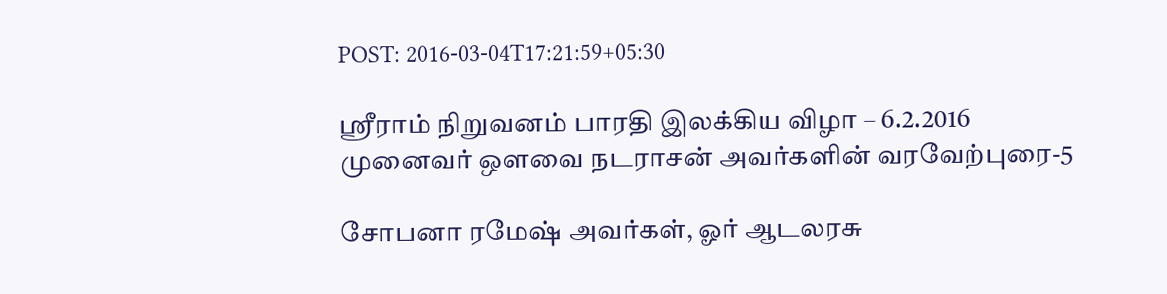POST: 2016-03-04T17:21:59+05:30

ஸ்ரீராம் நிறுவனம் பாரதி இலக்கிய விழா – 6.2.2016
முனைவர் ஔவை நடராசன் அவர்களின் வரவேற்புரை-5

சோபனா ரமேஷ் அவர்கள், ஓர் ஆடலரசு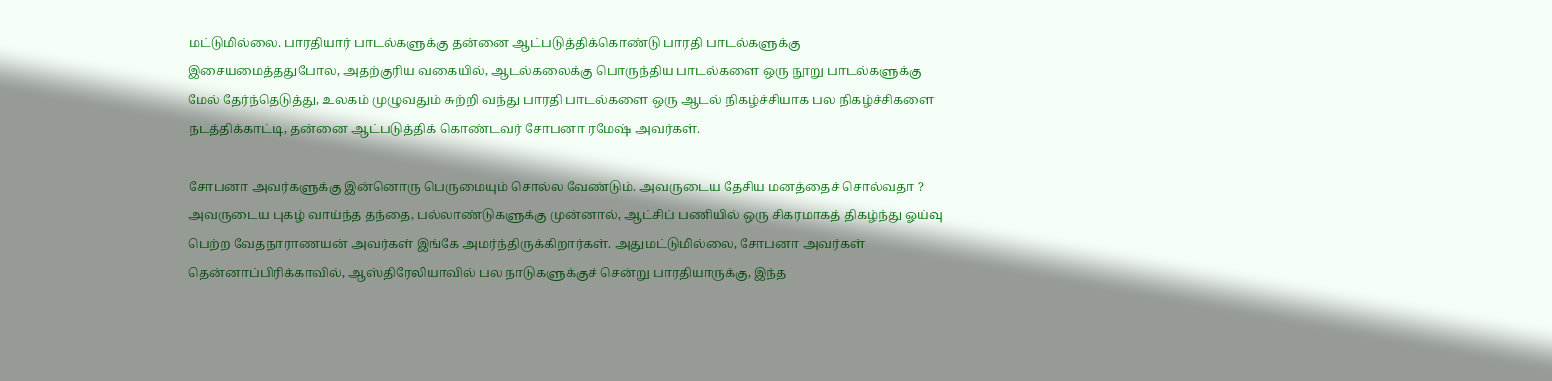மட்டுமில்லை. பாரதியார் பாடல்களுக்கு தன்னை ஆட்படுத்திக்கொண்டு பாரதி பாடல்களுக்கு இசையமைத்ததுபோல, அதற்குரிய வகையில், ஆடல்கலைக்கு பொருந்திய பாடல்களை ஒரு நூறு பாடல்களுக்கு மேல் தேர்ந்தெடுத்து, உலகம் முழுவதும் சுற்றி வந்து பாரதி பாடல்களை ஒரு ஆடல் நிகழ்ச்சியாக பல நிகழ்ச்சிகளை நடத்திக்காட்டி, தன்னை ஆட்படுத்திக் கொண்டவர் சோபனா ரமேஷ் அவர்கள்.

சோபனா அவர்களுக்கு இன்னொரு பெருமையும் சொல்ல வேண்டும். அவருடைய தேசிய மனத்தைச் சொல்வதா ? அவருடைய புகழ் வாய்ந்த தந்தை, பல்லாண்டுகளுக்கு முன்னால், ஆட்சிப் பணியில் ஒரு சிகரமாகத் திகழ்ந்து ஓய்வு பெற்ற வேதநாராணயன் அவர்கள் இங்கே அமர்ந்திருக்கிறார்கள். அதுமட்டுமில்லை, சோபனா அவர்கள் தென்னாப்பிரிக்காவில், ஆஸ்திரேலியாவில் பல நாடுகளுக்குச் சென்று பாரதியாருக்கு, இந்த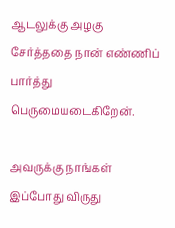ஆடலுக்கு அழகு சேர்த்ததை நான் எண்ணிப் பார்த்து பெருமையடைகிறேன்.

அவருக்கு நாங்கள் இப்போது விருது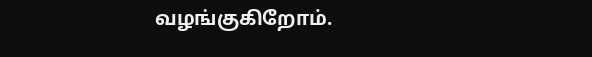வழங்குகிறோம்.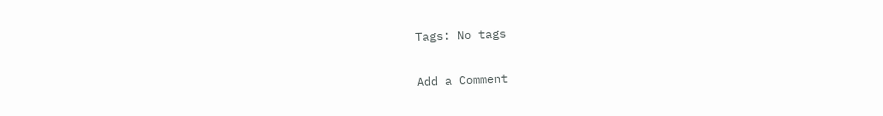Tags: No tags

Add a Comment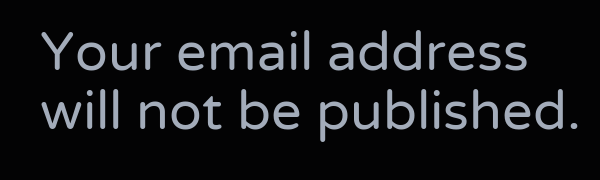Your email address will not be published.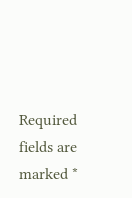Required fields are marked *